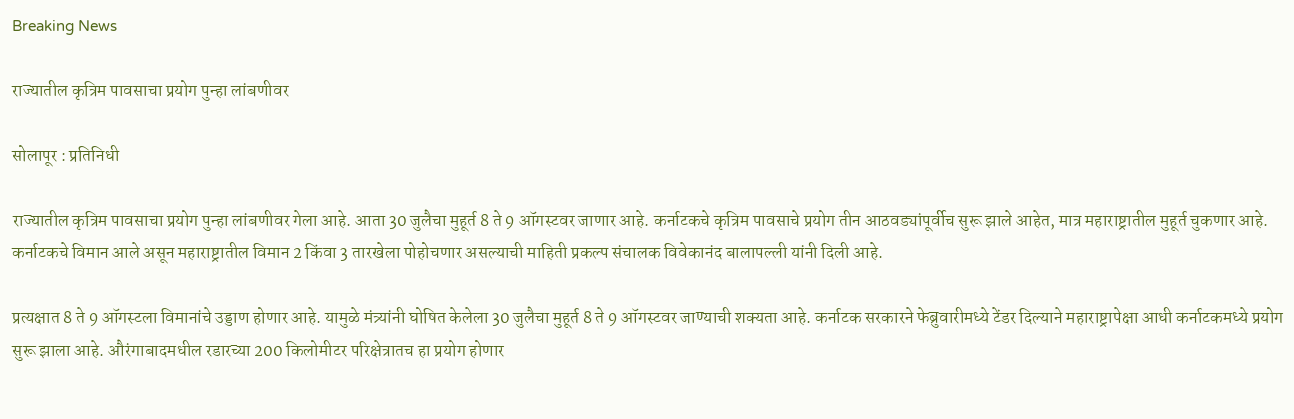Breaking News

राज्यातील कृत्रिम पावसाचा प्रयोग पुन्हा लांबणीवर

सोलापूर : प्रतिनिधी

राज्यातील कृत्रिम पावसाचा प्रयोग पुन्हा लांबणीवर गेला आहे. आता 30 जुलैचा मुहूर्त 8 ते 9 ऑगस्टवर जाणार आहे. कर्नाटकचे कृत्रिम पावसाचे प्रयोग तीन आठवड्यांपूर्वीच सुरू झाले आहेत, मात्र महाराष्ट्रातील मुहूर्त चुकणार आहे. कर्नाटकचे विमान आले असून महाराष्ट्रातील विमान 2 किंवा 3 तारखेला पोहोचणार असल्याची माहिती प्रकल्प संचालक विवेकानंद बालापल्ली यांनी दिली आहे.

प्रत्यक्षात 8 ते 9 ऑगस्टला विमानांचे उड्डाण होणार आहे. यामुळे मंत्र्यांनी घोषित केलेला 30 जुलैचा मुहूर्त 8 ते 9 ऑगस्टवर जाण्याची शक्यता आहे. कर्नाटक सरकारने फेब्रुवारीमध्ये टेंडर दिल्याने महाराष्ट्रापेक्षा आधी कर्नाटकमध्ये प्रयोग सुरू झाला आहे. औरंगाबादमधील रडारच्या 200 किलोमीटर परिक्षेत्रातच हा प्रयोग होणार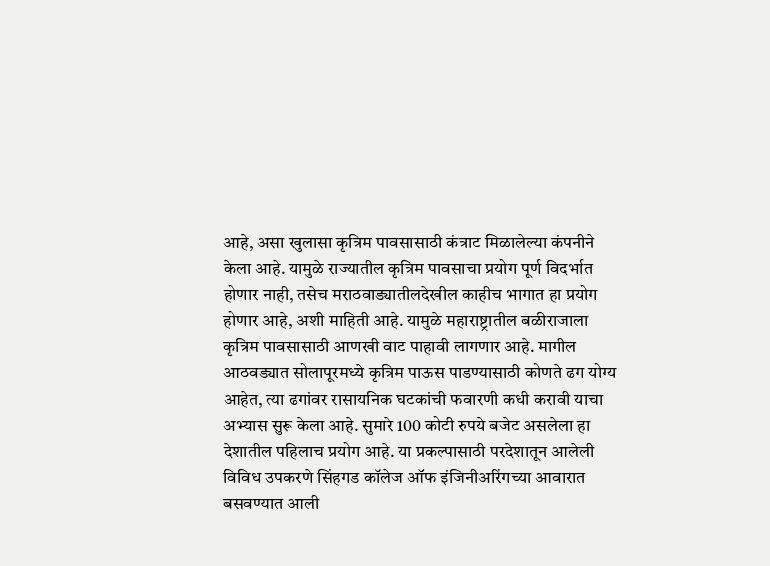आहे, असा खुलासा कृत्रिम पावसासाठी कंत्राट मिळालेल्या कंपनीने केला आहे. यामुळे राज्यातील कृत्रिम पावसाचा प्रयोग पूर्ण विदर्भात होणार नाही, तसेच मराठवाड्यातीलदेखील काहीच भागात हा प्रयोग होणार आहे, अशी माहिती आहे. यामुळे महाराष्ट्रातील बळीराजाला कृत्रिम पावसासाठी आणखी वाट पाहावी लागणार आहे. मागील आठवड्यात सोलापूरमध्ये कृत्रिम पाऊस पाडण्यासाठी कोणते ढग योग्य आहेत, त्या ढगांवर रासायनिक घटकांची फवारणी कधी करावी याचा अभ्यास सुरू केला आहे. सुमारे 100 कोटी रुपये बजेट असलेला हा देशातील पहिलाच प्रयोग आहे. या प्रकल्पासाठी परदेशातून आलेली विविध उपकरणे सिंहगड कॉलेज ऑफ इंजिनीअरिंगच्या आवारात बसवण्यात आली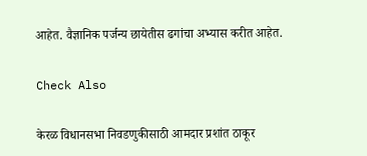आहेत. वैज्ञानिक पर्जन्य छायेतीस ढगांचा अभ्यास करीत आहेत.

Check Also

केरळ विधानसभा निवडणुकीसाठी आमदार प्रशांत ठाकूर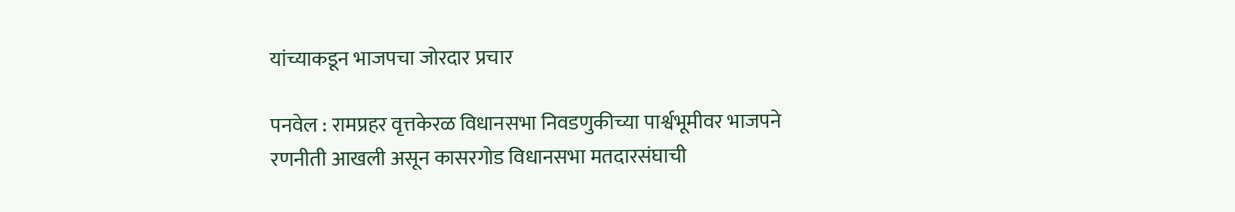यांच्याकडून भाजपचा जोरदार प्रचार

पनवेल : रामप्रहर वृत्तकेरळ विधानसभा निवडणुकीच्या पार्श्वभूमीवर भाजपने रणनीती आखली असून कासरगोड विधानसभा मतदारसंघाची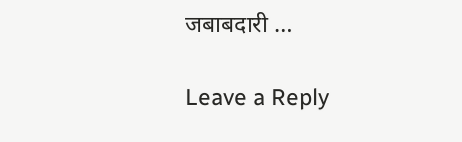जबाबदारी …

Leave a Reply